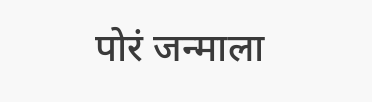पोरं जन्माला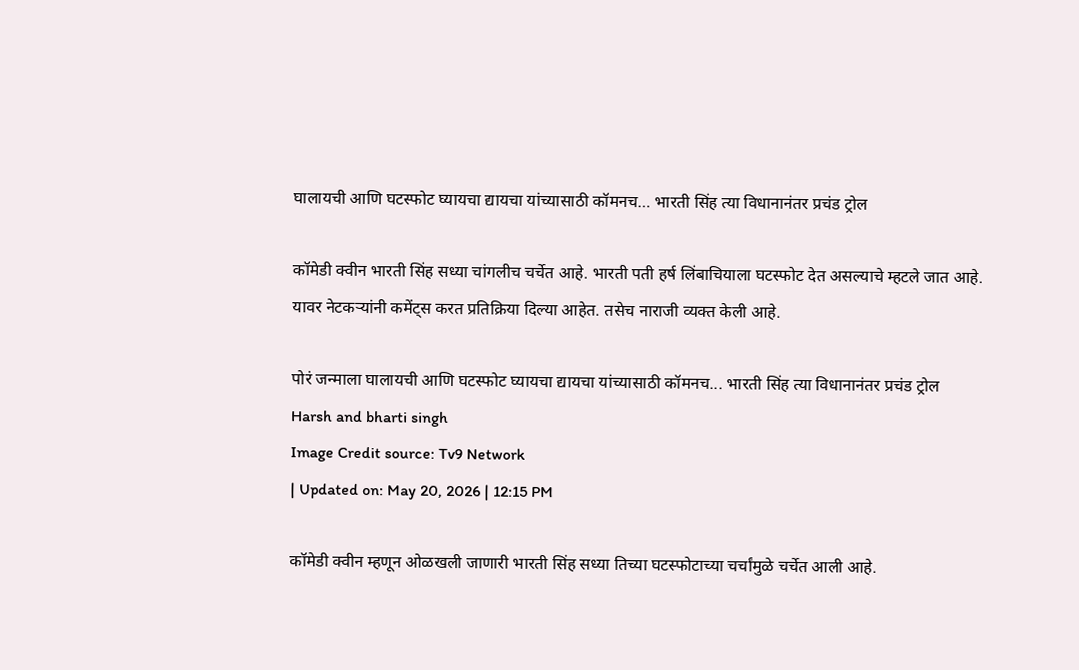घालायची आणि घटस्फोट घ्यायचा द्यायचा यांच्यासाठी कॉमनच… भारती सिंह त्या विधानानंतर प्रचंड ट्रोल

कॉमेडी क्वीन भारती सिंह सध्या चांगलीच चर्चेत आहे. भारती पती हर्ष लिंबाचियाला घटस्फोट देत असल्याचे म्हटले जात आहे. यावर नेटकऱ्यांनी कमेंट्स करत प्रतिक्रिया दिल्या आहेत. तसेच नाराजी व्यक्त केली आहे.

पोरं जन्माला घालायची आणि घटस्फोट घ्यायचा द्यायचा यांच्यासाठी कॉमनच... भारती सिंह त्या विधानानंतर प्रचंड ट्रोल
Harsh and bharti singh
Image Credit source: Tv9 Network
| Updated on: May 20, 2026 | 12:15 PM

कॉमेडी क्वीन म्हणून ओळखली जाणारी भारती सिंह सध्या तिच्या घटस्फोटाच्या चर्चांमुळे चर्चेत आली आहे.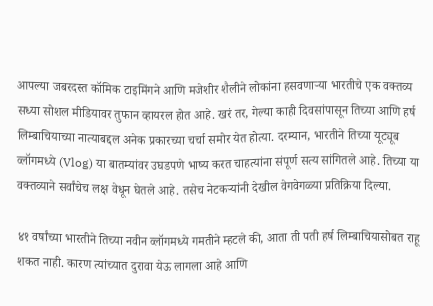आपल्या जबरदस्त कॉमिक टाइमिंगने आणि मजेशीर शैलीने लोकांना हसवणाऱ्या भारतीचे एक वक्तव्य सध्या सोशल मीडियावर तुफान व्हायरल होत आहे. खरं तर, गेल्या काही दिवसांपासून तिच्या आणि हर्ष लिम्बाचियाच्या नात्याबद्दल अनेक प्रकारच्या चर्चा समोर येत होत्या. दरम्यान, भारतीने तिच्या यूट्यूब व्लॉगमध्ये (Vlog) या बातम्यांवर उघडपणे भाष्य करत चाहत्यांना संपूर्ण सत्य सांगितले आहे. तिच्या या वक्तव्याने सर्वांचेच लक्ष वेधून घेतले आहे. तसेच नेटकऱ्यांनी देखील वेगवेगळ्या प्रतिक्रिया दिल्या.

४१ वर्षांच्या भारतीने तिच्या नवीन व्लॉगमध्ये गमतीने म्हटले की, आता ती पती हर्ष लिम्बाचियासोबत राहू शकत नाही. कारण त्यांच्यात दुरावा येऊ लागला आहे आणि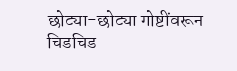छोट्या-छोट्या गोष्टींवरून चिडचिड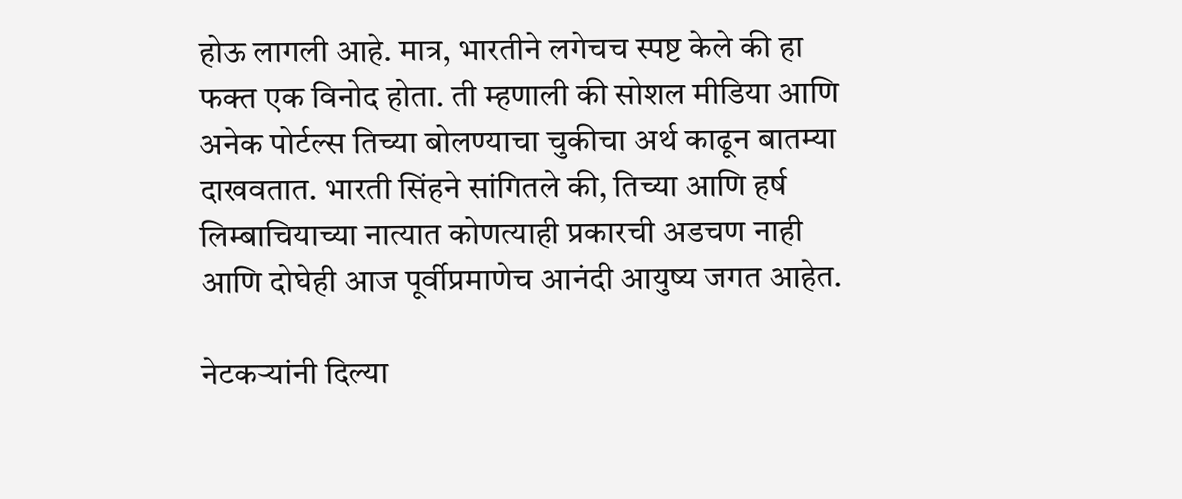होऊ लागली आहे. मात्र, भारतीने लगेचच स्पष्ट केले की हा फक्त एक विनोद होता. ती म्हणाली की सोशल मीडिया आणि अनेक पोर्टल्स तिच्या बोलण्याचा चुकीचा अर्थ काढून बातम्या दाखवतात. भारती सिंहने सांगितले की, तिच्या आणि हर्ष लिम्बाचियाच्या नात्यात कोणत्याही प्रकारची अडचण नाही आणि दोघेही आज पूर्वीप्रमाणेच आनंदी आयुष्य जगत आहेत.

नेटकऱ्यांनी दिल्या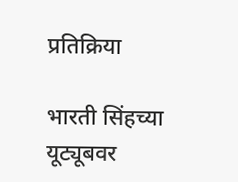प्रतिक्रिया

भारती सिंहच्या यूट्यूबवर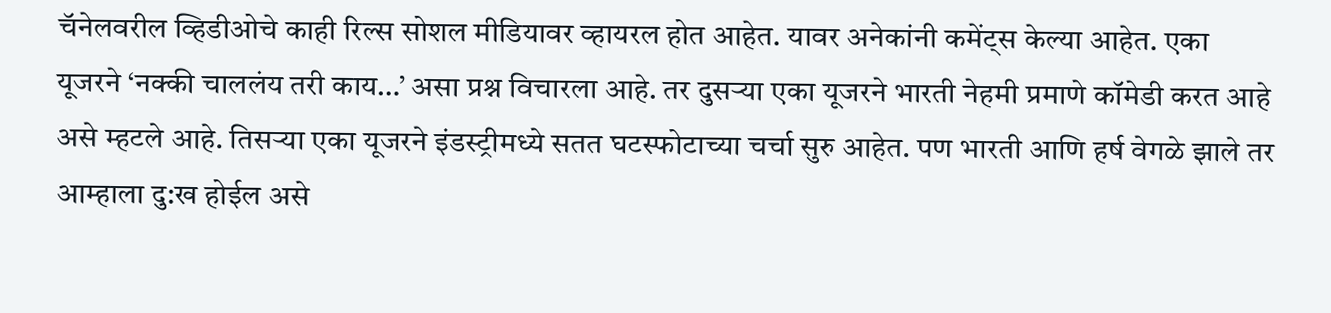चॅनेलवरील व्हिडीओचे काही रिल्स सोशल मीडियावर व्हायरल होत आहेत. यावर अनेकांनी कमेंट्स केल्या आहेत. एका यूजरने ‘नक्की चाललंय तरी काय…’ असा प्रश्न विचारला आहे. तर दुसऱ्या एका यूजरने भारती नेहमी प्रमाणे कॉमेडी करत आहे असे म्हटले आहे. तिसऱ्या एका यूजरने इंडस्ट्रीमध्ये सतत घटस्फोटाच्या चर्चा सुरु आहेत. पण भारती आणि हर्ष वेगळे झाले तर आम्हाला दु:ख होईल असे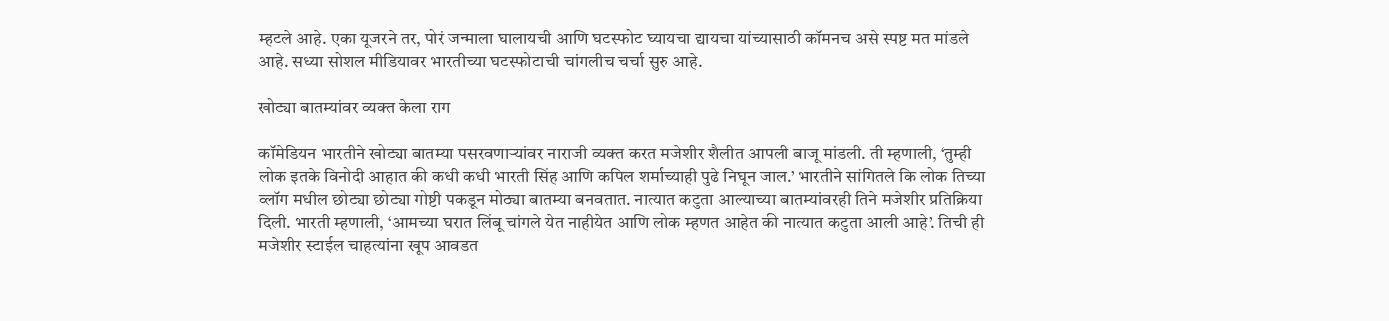म्हटले आहे. एका यूजरने तर, पोरं जन्माला घालायची आणि घटस्फोट घ्यायचा द्यायचा यांच्यासाठी कॉमनच असे स्पष्ट मत मांडले आहे. सध्या सोशल मीडियावर भारतीच्या घटस्फोटाची चांगलीच चर्चा सुरु आहे.

खोट्या बातम्यांवर व्यक्त केला राग

कॉमेडियन भारतीने खोट्या बातम्या पसरवणाऱ्यांवर नाराजी व्यक्त करत मजेशीर शैलीत आपली बाजू मांडली. ती म्हणाली, ‘तुम्ही लोक इतके विनोदी आहात की कधी कधी भारती सिंह आणि कपिल शर्माच्याही पुढे निघून जाल.’ भारतीने सांगितले कि लोक तिच्या व्लॉग मधील छोट्या छोट्या गोष्टी पकडून मोठ्या बातम्या बनवतात. नात्यात कटुता आल्याच्या बातम्यांवरही तिने मजेशीर प्रतिक्रिया दिली. भारती म्हणाली, ‘आमच्या घरात लिंबू चांगले येत नाहीयेत आणि लोक म्हणत आहेत की नात्यात कटुता आली आहे’. तिची ही मजेशीर स्टाईल चाहत्यांना खूप आवडत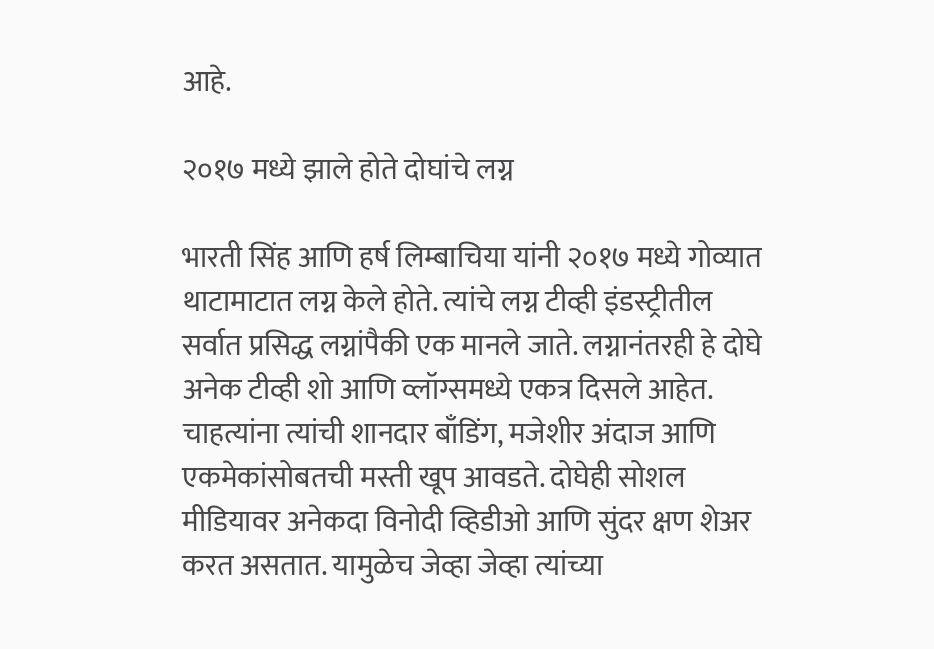आहे.

२०१७ मध्ये झाले होते दोघांचे लग्न

भारती सिंह आणि हर्ष लिम्बाचिया यांनी २०१७ मध्ये गोव्यात थाटामाटात लग्न केले होते. त्यांचे लग्न टीव्ही इंडस्ट्रीतील सर्वात प्रसिद्ध लग्नांपैकी एक मानले जाते. लग्नानंतरही हे दोघे अनेक टीव्ही शो आणि व्लॉग्समध्ये एकत्र दिसले आहेत. चाहत्यांना त्यांची शानदार बाँडिंग, मजेशीर अंदाज आणि एकमेकांसोबतची मस्ती खूप आवडते. दोघेही सोशल मीडियावर अनेकदा विनोदी व्हिडीओ आणि सुंदर क्षण शेअर करत असतात. यामुळेच जेव्हा जेव्हा त्यांच्या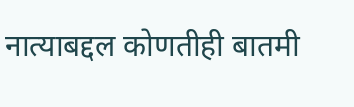नात्याबद्दल कोणतीही बातमी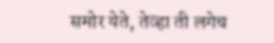समोर येते, तेव्हा ती लगेच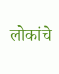लोकांचे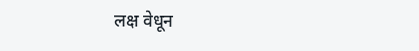लक्ष वेधून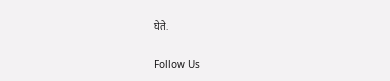घेते.

Follow Us